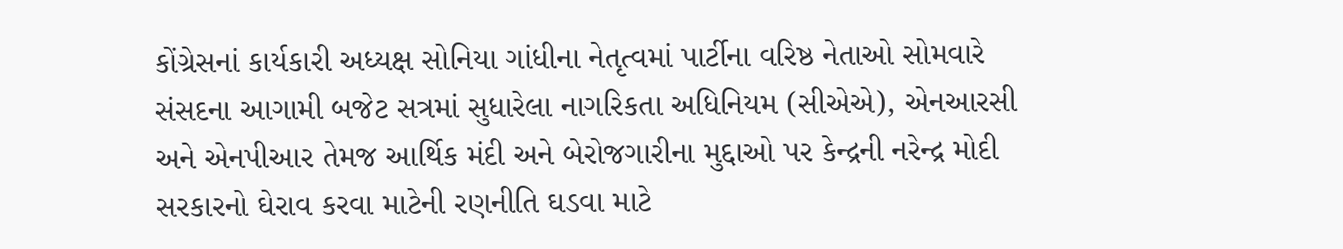કોંગ્રેસનાં કાર્યકારી અધ્યક્ષ સોનિયા ગાંધીના નેતૃત્વમાં પાર્ટીના વરિષ્ઠ નેતાઓ સોમવારે સંસદના આગામી બજેટ સત્રમાં સુધારેલા નાગરિકતા અધિનિયમ (સીએએ), એનઆરસી અને એનપીઆર તેમજ આર્થિક મંદી અને બેરોજગારીના મુદ્દાઓ પર કેન્દ્રની નરેન્દ્ર મોદી સરકારનો ઘેરાવ કરવા માટેની રણનીતિ ઘડવા માટે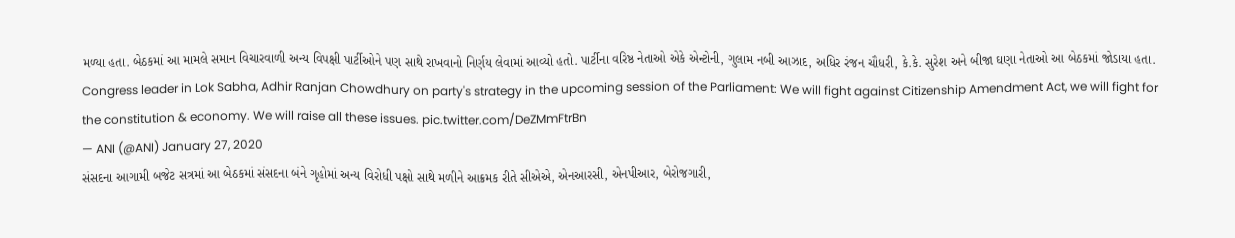મળ્યા હતા. બેઠકમાં આ મામલે સમાન વિચારવાળી અન્ય વિપક્ષી પાર્ટીઓને પણ સાથે રાખવાનો નિર્ણય લેવામાં આવ્યો હતો. પાર્ટીના વરિષ્ઠ નેતાઓ એકે એન્ટોની, ગુલામ નબી આઝાદ, અધિર રંજન ચૌધરી, કે.કે. સુરેશ અને બીજા ઘણા નેતાઓ આ બેઠકમાં જોડાયા હતા.
Congress leader in Lok Sabha, Adhir Ranjan Chowdhury on party's strategy in the upcoming session of the Parliament: We will fight against Citizenship Amendment Act, we will fight for the constitution & economy. We will raise all these issues. pic.twitter.com/DeZMmFtrBn
— ANI (@ANI) January 27, 2020
સંસદના આગામી બજેટ સત્રમાં આ બેઠકમાં સંસદના બંને ગૃહોમાં અન્ય વિરોધી પક્ષો સાથે મળીને આક્રમક રીતે સીએએ, એનઆરસી, એનપીઆર, બેરોજગારી,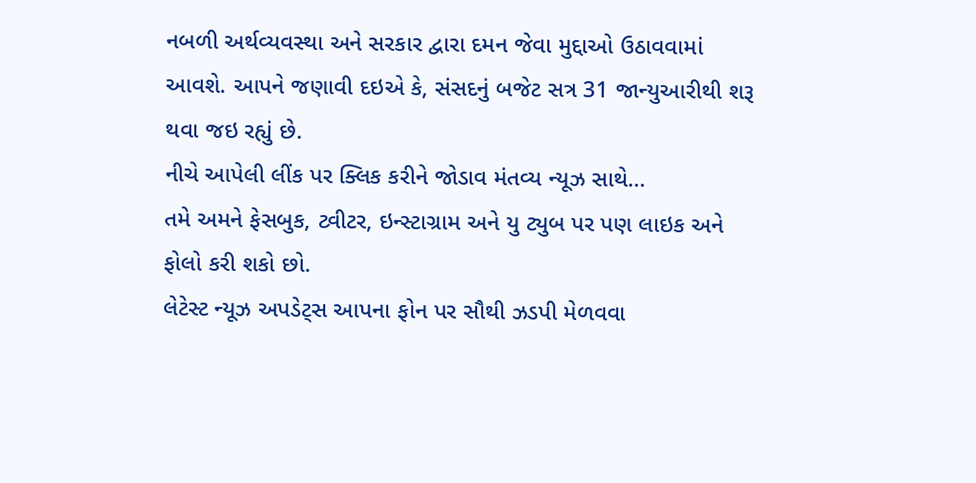નબળી અર્થવ્યવસ્થા અને સરકાર દ્વારા દમન જેવા મુદ્દાઓ ઉઠાવવામાં આવશે. આપને જણાવી દઇએ કે, સંસદનું બજેટ સત્ર 31 જાન્યુઆરીથી શરૂ થવા જઇ રહ્યું છે.
નીચે આપેલી લીંક પર ક્લિક કરીને જોડાવ મંતવ્ય ન્યૂઝ સાથે…
તમે અમને ફેસબુક, ટ્વીટર, ઇન્સ્ટાગ્રામ અને યુ ટ્યુબ પર પણ લાઇક અને ફોલો કરી શકો છો.
લેટેસ્ટ ન્યૂઝ અપડેટ્સ આપના ફોન પર સૌથી ઝડપી મેળવવા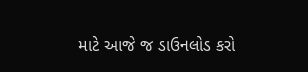માટે આજે જ ડાઉનલોડ કરો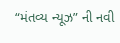“મંતવ્ય ન્યૂઝ” ની નવી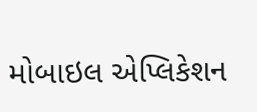મોબાઇલ એપ્લિકેશન